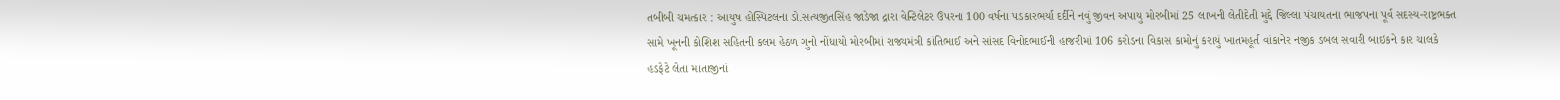તબીબી ચમત્કાર : આયુષ હોસ્પિટલના ડો.સત્યજીતસિંહ જાડેજા દ્રારા વેન્ટિલેટર ઉપરના 100 વર્ષના પડકારભર્યા દર્દીને નવું જીવન અપાયુ મોરબીમાં 25 લાખની લેતીદેતી મુદ્દે જિલ્લા પંચાયતના ભાજપના પૂર્વ સદસ્ય-રાષ્ટ્રભક્ત સામે ખૂનની કોશિશ સહિતની કલમ હેઠળ ગુનો નોંધાયો મોરબીમાં રાજ્યમંત્રી કાંતિભાઈ અને સાંસદ વિનોદભાઈની હાજરીમાં 106 કરોડના વિકાસ કામોનું કરાયું ખાતમહૂર્ત વાંકાનેર નજીક ડબલ સવારી બાઇકને કાર ચાલકે હડફેટે લેતા માતાજીનાં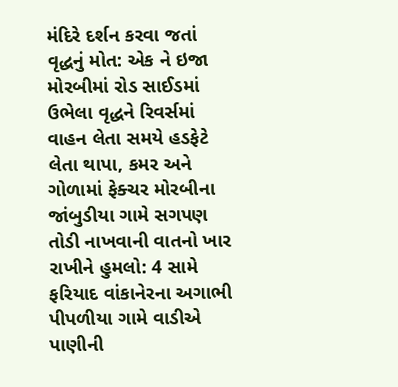મંદિરે દર્શન કરવા જતાં વૃદ્ધનું મોત: એક ને ઇજા મોરબીમાં રોડ સાઈડમાં ઉભેલા વૃદ્ધને રિવર્સમાં વાહન લેતા સમયે હડફેટે લેતા થાપા, કમર અને ગોળામાં ફેક્ચર મોરબીના જાંબુડીયા ગામે સગપણ તોડી નાખવાની વાતનો ખાર રાખીને હુમલો: 4 સામે ફરિયાદ વાંકાનેરના અગાભી પીપળીયા ગામે વાડીએ પાણીની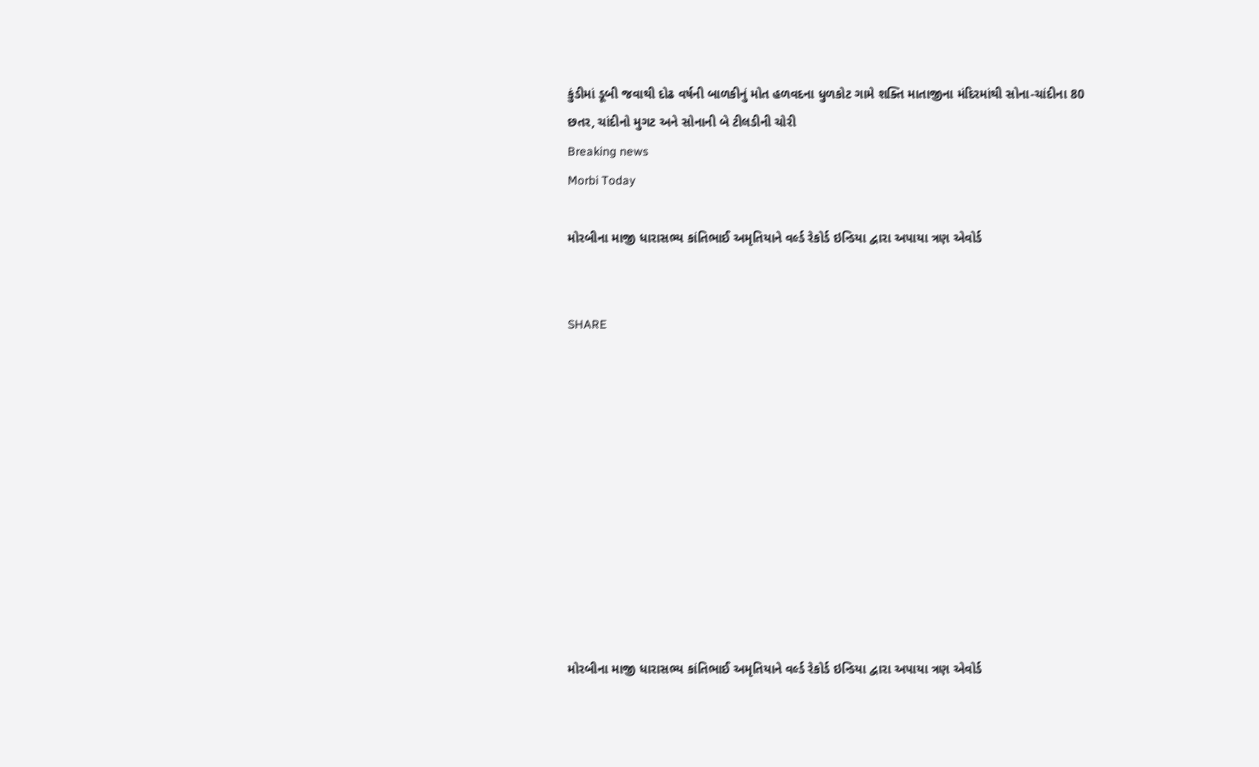કુંડીમાં ડૂબી જવાથી દોઢ વર્ષની બાળકીનું મોત હળવદના ધુળકોટ ગામે શક્તિ માતાજીના મંદિરમાંથી સોના-ચાંદીના 80 છતર, ચાંદીનો મુગટ અને સોનાની બે ટીલડીની ચોરી
Breaking news
Morbi Today

મોરબીના માજી ધારાસભ્ય કાંતિભાઈ અમૃતિયાને વર્લ્ડ રેકોર્ડ ઇન્ડિયા દ્વારા અપાયા ત્રણ એવોર્ડ


SHARE











મોરબીના માજી ધારાસભ્ય કાંતિભાઈ અમૃતિયાને વર્લ્ડ રેકોર્ડ ઇન્ડિયા દ્વારા અપાયા ત્રણ એવોર્ડ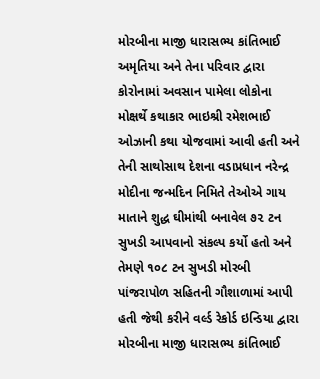મોરબીના માજી ધારાસભ્ય કાંતિભાઈ અમૃતિયા અને તેના પરિવાર દ્વારા કોરોનામાં અવસાન પામેલા લોકોના મોક્ષર્થે કથાકાર ભાઇશ્રી રમેશભાઈ ઓઝાની કથા યોજવામાં આવી હતી અને તેની સાથોસાથ દેશના વડાપ્રધાન નરેન્દ્ર મોદીના જન્મદિન નિમિતે તેઓએ ગાય માતાને શુદ્ધ ઘીમાંથી બનાવેલ ૭૨ ટન સુખડી આપવાનો સંકલ્પ કર્યો હતો અને તેમણે ૧૦૮ ટન સુખડી મોરબી પાંજરાપોળ સહિતની ગૌશાળામાં આપી હતી જેથી કરીને વર્લ્ડ રેકોર્ડ ઇન્ડિયા દ્વારા મોરબીના માજી ધારાસભ્ય કાંતિભાઈ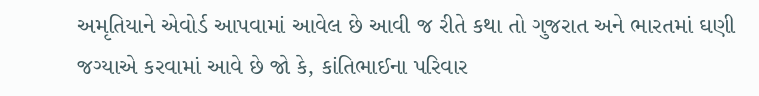અમૃતિયાને એવોર્ડ આપવામાં આવેલ છે આવી જ રીતે કથા તો ગુજરાત અને ભારતમાં ઘણી જગ્યાએ કરવામાં આવે છે જો કે, કાંતિભાઈના પરિવાર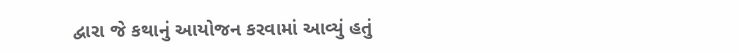દ્વારા જે કથાનું આયોજન કરવામાં આવ્યું હતું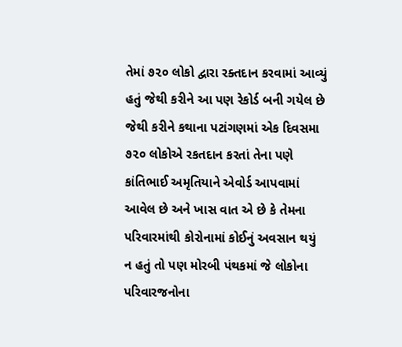તેમાં ૭૨૦ લોકો દ્વારા રક્તદાન કરવામાં આવ્યું હતું જેથી કરીને આ પણ રેકોર્ડ બની ગયેલ છે જેથી કરીને કથાના પટાંગણમાં એક દિવસમા ૭૨૦ લોકોએ રકતદાન કરતાં તેના પણે કાંતિભાઈ અમૃતિયાને એવોર્ડ આપવામાં આવેલ છે અને ખાસ વાત એ છે કે તેમના પરિવારમાંથી કોરોનામાં કોઈનું અવસાન થયું ન હતું તો પણ મોરબી પંથકમાં જે લોકોના પરિવારજનોના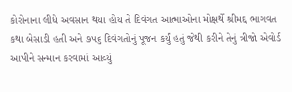કોરોનાના લીધે અવસાન થયા હોય તે દિવંગત આત્માઓના મોક્ષર્થે શ્રીમદ્દ ભાગવત કથા બેસાડી હતી અને ૭૫૬ દિવંગતોનું પૂજન કર્યું હતું જેથી કરીને તેનું ત્રીજો એવોર્ડ આપીને સન્માન કરવામાં આવ્યું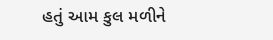હતું આમ કુલ મળીને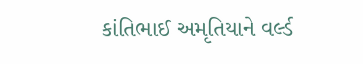કાંતિભાઈ અમૃતિયાને વર્લ્ડ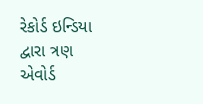રેકોર્ડ ઇન્ડિયા દ્વારા ત્રણ એવોર્ડ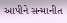આપીને સન્માનીત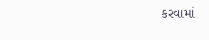કરવામાં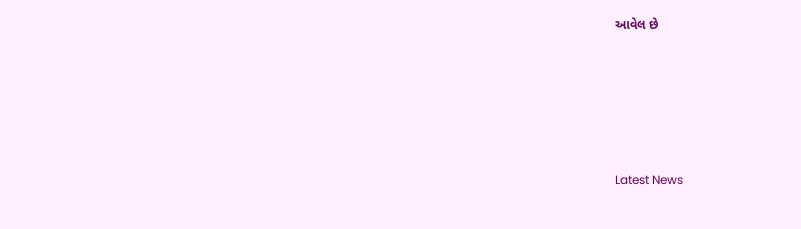આવેલ છે






Latest News